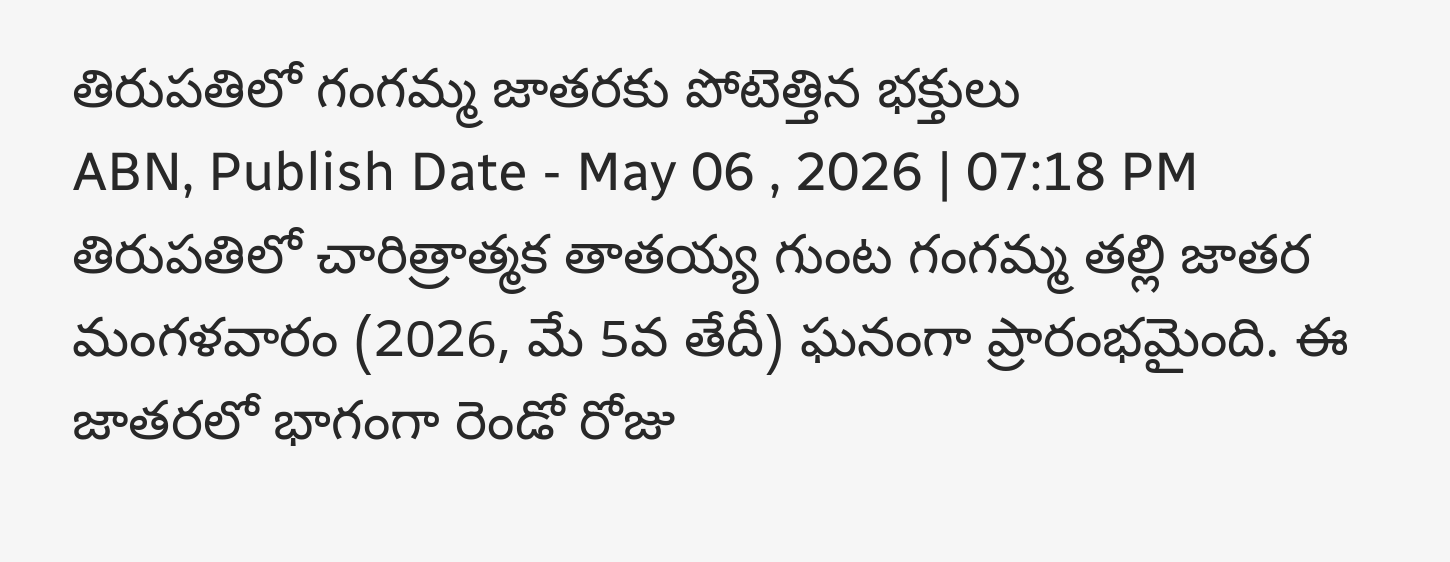తిరుపతిలో గంగమ్మ జాతరకు పోటెత్తిన భక్తులు
ABN, Publish Date - May 06 , 2026 | 07:18 PM
తిరుపతిలో చారిత్రాత్మక తాతయ్య గుంట గంగమ్మ తల్లి జాతర మంగళవారం (2026, మే 5వ తేదీ) ఘనంగా ప్రారంభమైంది. ఈ జాతరలో భాగంగా రెండో రోజు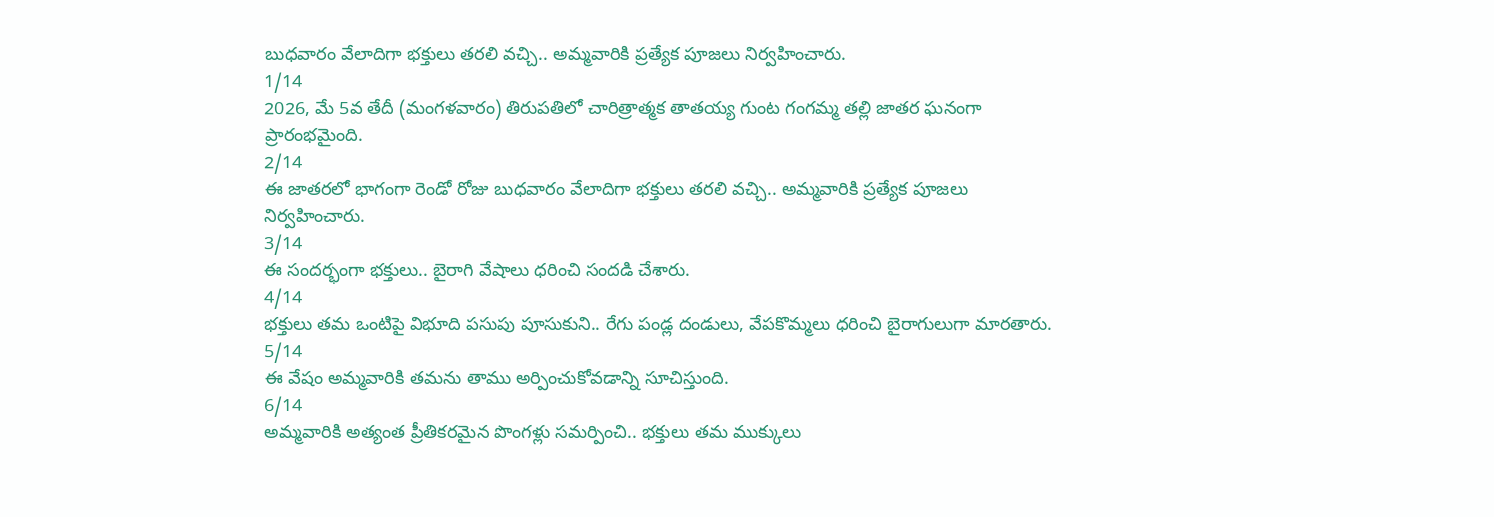బుధవారం వేలాదిగా భక్తులు తరలి వచ్చి.. అమ్మవారికి ప్రత్యేక పూజలు నిర్వహించారు.
1/14
2026, మే 5వ తేదీ (మంగళవారం) తిరుపతిలో చారిత్రాత్మక తాతయ్య గుంట గంగమ్మ తల్లి జాతర ఘనంగా ప్రారంభమైంది.
2/14
ఈ జాతరలో భాగంగా రెండో రోజు బుధవారం వేలాదిగా భక్తులు తరలి వచ్చి.. అమ్మవారికి ప్రత్యేక పూజలు నిర్వహించారు.
3/14
ఈ సందర్భంగా భక్తులు.. బైరాగి వేషాలు ధరించి సందడి చేశారు.
4/14
భక్తులు తమ ఒంటిపై విభూది పసుపు పూసుకుని.. రేగు పండ్ల దండులు, వేపకొమ్మలు ధరించి బైరాగులుగా మారతారు.
5/14
ఈ వేషం అమ్మవారికి తమను తాము అర్పించుకోవడాన్ని సూచిస్తుంది.
6/14
అమ్మవారికి అత్యంత ప్రీతికరమైన పొంగళ్లు సమర్పించి.. భక్తులు తమ ముక్కులు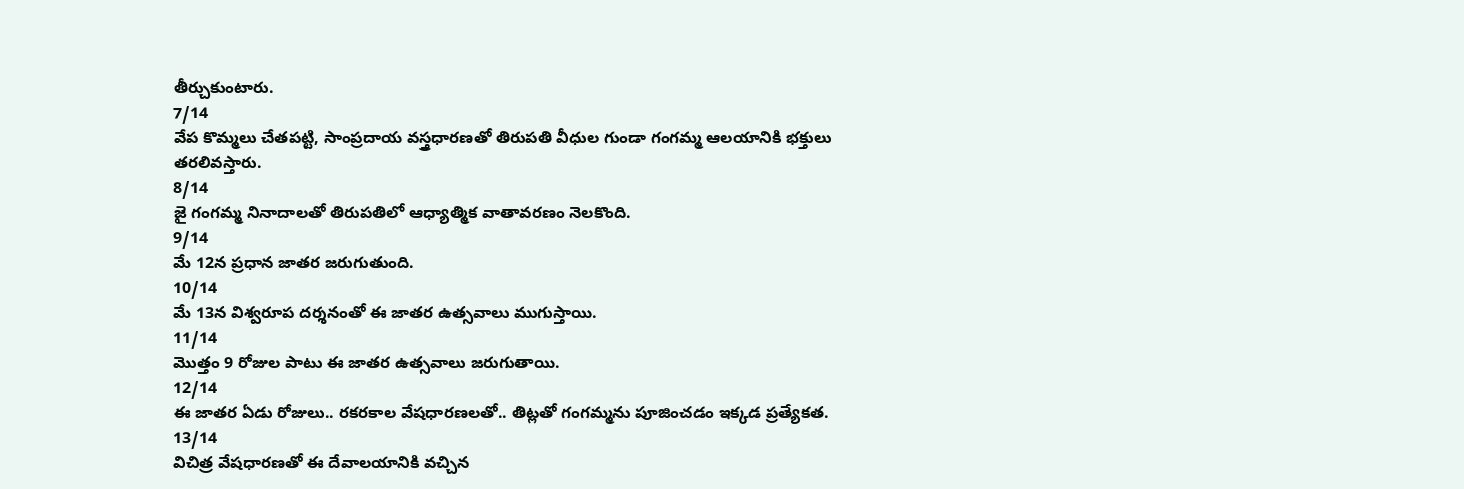తీర్చుకుంటారు.
7/14
వేప కొమ్మలు చేతపట్టి, సాంప్రదాయ వస్త్రధారణతో తిరుపతి వీధుల గుండా గంగమ్మ ఆలయానికి భక్తులు తరలివస్తారు.
8/14
జై గంగమ్మ నినాదాలతో తిరుపతిలో ఆధ్యాత్మిక వాతావరణం నెలకొంది.
9/14
మే 12న ప్రధాన జాతర జరుగుతుంది.
10/14
మే 13న విశ్వరూప దర్శనంతో ఈ జాతర ఉత్సవాలు ముగుస్తాయి.
11/14
మొత్తం 9 రోజుల పాటు ఈ జాతర ఉత్సవాలు జరుగుతాయి.
12/14
ఈ జాతర ఏడు రోజులు.. రకరకాల వేషధారణలతో.. తిట్లతో గంగమ్మను పూజించడం ఇక్కడ ప్రత్యేకత.
13/14
విచిత్ర వేషధారణతో ఈ దేవాలయానికి వచ్చిన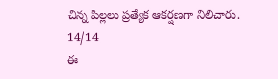చిన్న పిల్లలు ప్రత్యేక ఆకర్షణగా నిలిచారు.
14/14
ఈ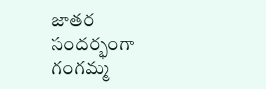జాతర సందర్భంగా గంగమ్మ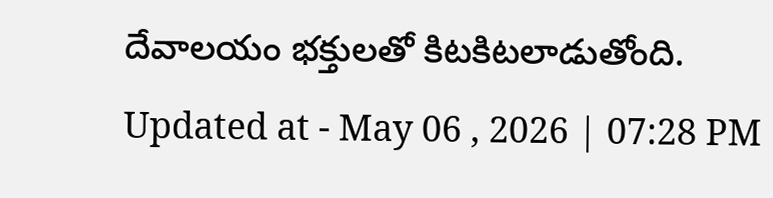దేవాలయం భక్తులతో కిటకిటలాడుతోంది.
Updated at - May 06 , 2026 | 07:28 PM